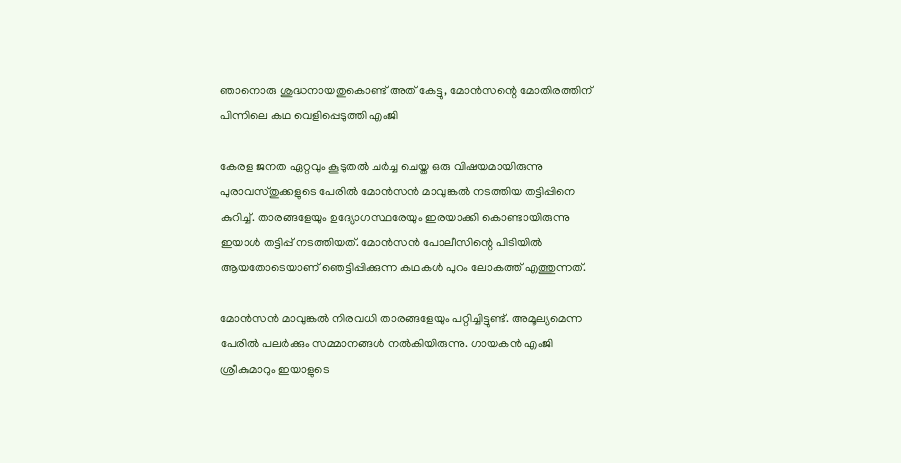ഞാനൊരു ശുദ്ധനായതുകൊണ്ട് അത് കേട്ടു, മോന്‍സന്റെ മോതിരത്തിന് പിന്നിലെ കഥ വെളിപ്പെടുത്തി എംജി

കേരള ജനത ഏറ്റവും കൂടുതൽ ചർച്ച ചെയ്ത ഒരു വിഷയമായിരുന്നു പുരാവസ്തുക്കളുടെ പേരിൽ മോന്‍സന്‍ മാവുങ്കല്‍ നടത്തിയ തട്ടിപ്പിനെ കുറിച്ച്. താരങ്ങളേയും ഉദ്യോഗസ്ഥരേയും ഇരയാക്കി കൊണ്ടായിരുന്നു ഇയാൾ തട്ടിപ്പ് നടത്തിയത്. മോന്‍സന്‍ പോലീസിന്റെ പിടിയിൽ ആയതോടെയാണ് ഞെട്ടിപ്പിക്കുന്ന കഥകൾ പുറം ലോകത്ത് എത്തുന്നത്.

മോന്‍സന്‍ മാവുങ്കൽ നിരവധി താരങ്ങളേയും പറ്റിച്ചിട്ടുണ്ട്. അമൂല്യമെന്ന പേരില്‍ പലര്‍ക്കും സമ്മാനങ്ങൾ നൽകിയിരുന്നു. ഗായകൻ എംജി ശ്രീകുമാറും ഇയാളുടെ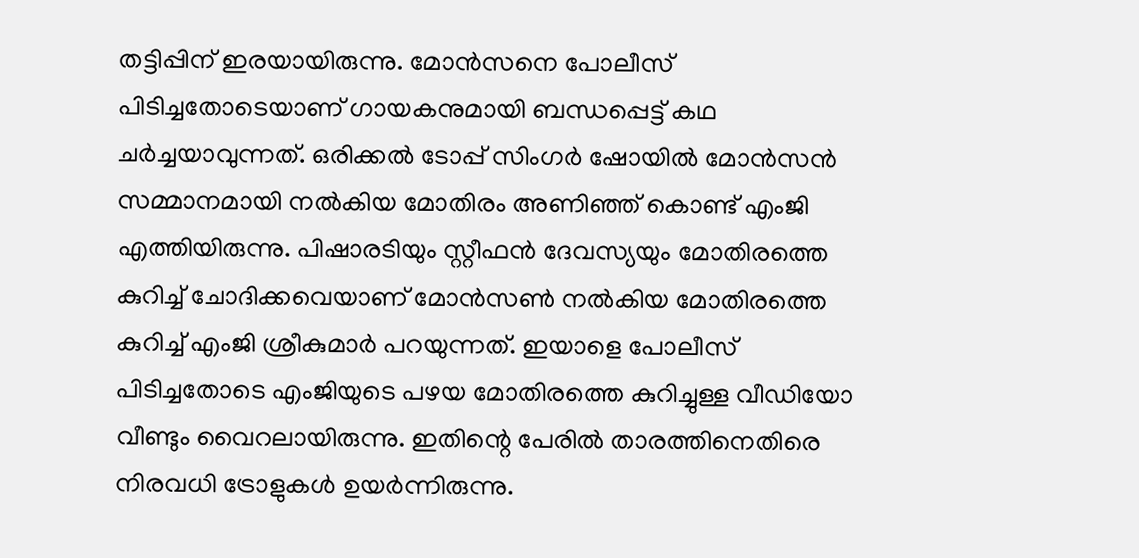തട്ടിപ്പിന് ഇരയായിരുന്നു. മോന്‍സനെ പോലീസ് പിടിച്ചതോടെയാണ് ഗായകനുമായി ബന്ധപ്പെട്ട് കഥ ചർച്ചയാവുന്നത്. ഒരിക്കൽ ടോപ്പ് സിംഗർ ഷോയിൽ മോന്‍സന്‍ സമ്മാനമായി നൽകിയ മോതിരം അണിഞ്ഞ് കൊണ്ട് എംജി എത്തിയിരുന്നു. പിഷാരടിയും സ്റ്റീഫൻ ദേവസ്യയും മോതിരത്തെ കുറിച്ച് ചോദിക്കവെയാണ് മോൻസൺ നൽകിയ മോതിരത്തെ കുറിച്ച് എംജി ശ്രീകുമാർ പറയുന്നത്. ഇയാളെ പോലീസ് പിടിച്ചതോടെ എംജിയുടെ പഴയ മോതിരത്തെ കുറിച്ചുള്ള വീഡിയോ വീണ്ടും വൈറലായിരുന്നു. ഇതിന്റെ പേരിൽ താരത്തിനെതിരെ നിരവധി ട്രോളുകൾ ഉയർന്നിരുന്നു.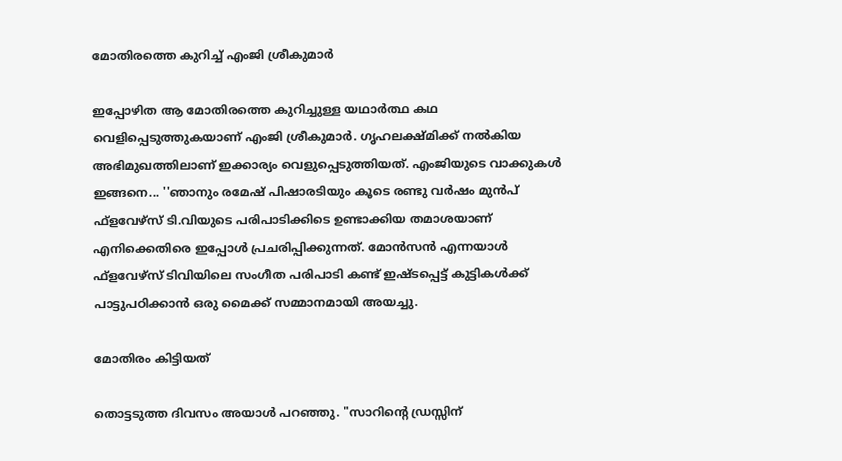മോതിരത്തെ കുറിച്ച് എംജി ശ്രീകുമാർ

ഇപ്പോഴിത ആ മോതിരത്തെ കുറിച്ചുള്ള യഥാർത്ഥ കഥ വെളിപ്പെടുത്തുകയാണ് എംജി ശ്രീകുമാർ. ഗൃഹലക്ഷ്മിക്ക് നല്‍കിയ അഭിമുഖത്തിലാണ് ഇക്കാര്യം വെളുപ്പെടുത്തിയത്. എംജിയുടെ വാക്കുകൾ ഇങ്ങനെ... ''ഞാനും രമേഷ് പിഷാരടിയും കൂടെ രണ്ടു വര്‍ഷം മുന്‍പ് ഫ്‌ളവേഴ്‌സ് ടി.വിയുടെ പരിപാടിക്കിടെ ഉണ്ടാക്കിയ തമാശയാണ് എനിക്കെതിരെ ഇപ്പോള്‍ പ്രചരിപ്പിക്കുന്നത്. മോന്‍സന്‍ എന്നയാള്‍ ഫ്‌ളവേഴ്‌സ് ടിവിയിലെ സംഗീത പരിപാടി കണ്ട് ഇഷ്ടപ്പെട്ട് കുട്ടികള്‍ക്ക് പാട്ടുപഠിക്കാന്‍ ഒരു മൈക്ക് സമ്മാനമായി അയച്ചു.

മോതിരം കിട്ടിയത്

തൊട്ടടുത്ത ദിവസം അയാള്‍ പറഞ്ഞു. "സാറിന്റെ ഡ്രസ്സിന്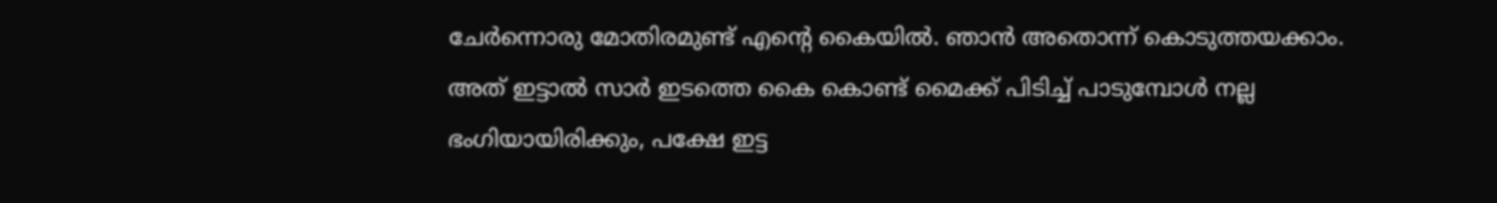ചേര്‍ന്നൊരു മോതിരമുണ്ട് എന്റെ കൈയില്‍. ഞാന്‍ അതൊന്ന് കൊടുത്തയക്കാം. അത് ഇട്ടാല്‍ സാര്‍ ഇടത്തെ കൈ കൊണ്ട് മൈക്ക് പിടിച്ച് പാടുമ്പോള്‍ നല്ല ഭംഗിയായിരിക്കും, പക്ഷേ ഇട്ട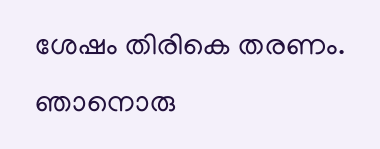ശേഷം തിരികെ തരണം. ഞാനൊരു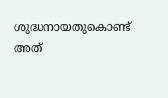ശുദ്ധനായതുകൊണ്ട് അത്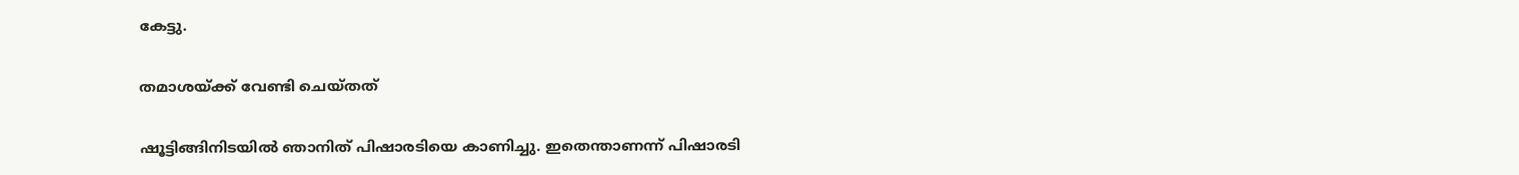കേട്ടു.

തമാശയ്ക്ക് വേണ്ടി ചെയ്തത്

ഷൂട്ടിങ്ങിനിടയില്‍ ഞാനിത് പിഷാരടിയെ കാണിച്ചു. ഇതെന്താണന്ന് പിഷാരടി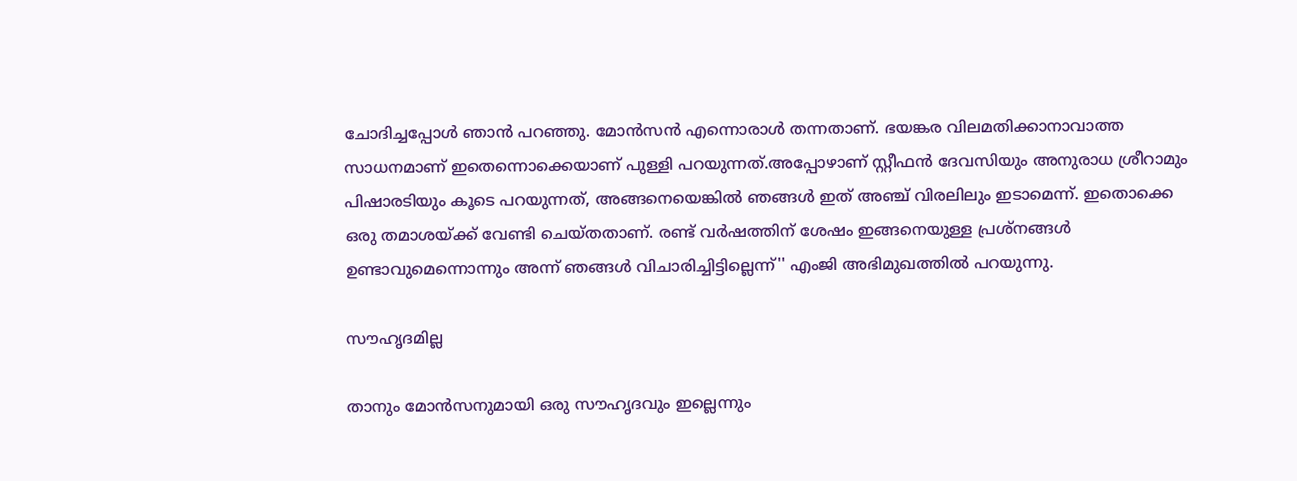ചോദിച്ചപ്പോള്‍ ഞാന്‍ പറഞ്ഞു. മോന്‍സന്‍ എന്നൊരാള്‍ തന്നതാണ്. ഭയങ്കര വിലമതിക്കാനാവാത്ത സാധനമാണ് ഇതെന്നൊക്കെയാണ് പുള്ളി പറയുന്നത്.അപ്പോഴാണ് സ്റ്റീഫന്‍ ദേവസിയും അനുരാധ ശ്രീറാമും പിഷാരടിയും കൂടെ പറയുന്നത്, അങ്ങനെയെങ്കില്‍ ഞങ്ങള്‍ ഇത് അഞ്ച് വിരലിലും ഇടാമെന്ന്. ഇതൊക്കെ ഒരു തമാശയ്ക്ക് വേണ്ടി ചെയ്തതാണ്. രണ്ട് വര്‍ഷത്തിന് ശേഷം ഇങ്ങനെയുള്ള പ്രശ്‌നങ്ങള്‍ ഉണ്ടാവുമെന്നൊന്നും അന്ന് ഞങ്ങള്‍ വിചാരിച്ചിട്ടില്ലെന്ന്'' എംജി അഭിമുഖത്തിൽ പറയുന്നു.

സൗഹൃദമില്ല

താനും മോന്‍സനുമായി ഒരു സൗഹൃദവും ഇല്ലെന്നും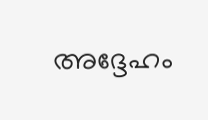അദ്ദേഹം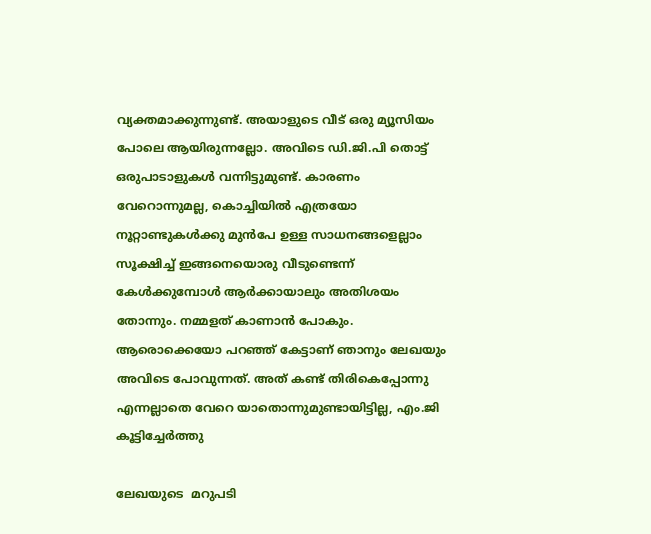വ്യക്തമാക്കുന്നുണ്ട്. അയാളുടെ വീട് ഒരു മ്യൂസിയം പോലെ ആയിരുന്നല്ലോ. അവിടെ ഡി.ജി.പി തൊട്ട് ഒരുപാടാളുകള്‍ വന്നിട്ടുമുണ്ട്. കാരണം വേറൊന്നുമല്ല, കൊച്ചിയില്‍ എത്രയോ നൂറ്റാണ്ടുകള്‍ക്കു മുന്‍പേ ഉള്ള സാധനങ്ങളെല്ലാം സൂക്ഷിച്ച് ഇങ്ങനെയൊരു വീടുണ്ടെന്ന് കേള്‍ക്കുമ്പോള്‍ ആര്‍ക്കായാലും അതിശയം തോന്നും. നമ്മളത് കാണാന്‍ പോകും. ആരൊക്കെയോ പറഞ്ഞ് കേട്ടാണ് ഞാനും ലേഖയും അവിടെ പോവുന്നത്. അത് കണ്ട് തിരികെപ്പോന്നു എന്നല്ലാതെ വേറെ യാതൊന്നുമുണ്ടായിട്ടില്ല, എം.ജി കൂട്ടിച്ചേർത്തു

ലേഖയുടെ  മറുപടി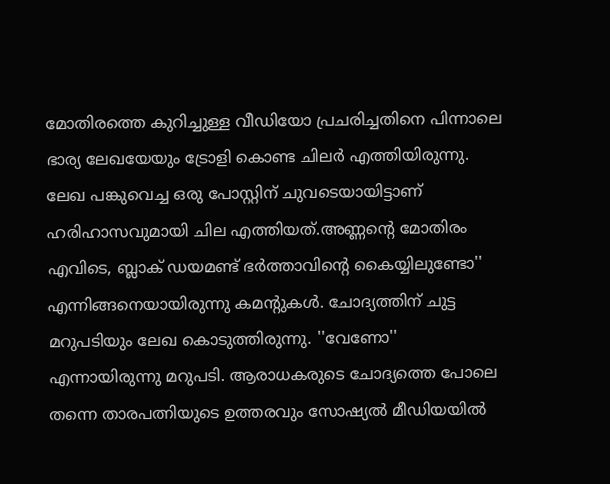മോതിരത്തെ കുറിച്ചുള്ള വീഡിയോ പ്രചരിച്ചതിനെ പിന്നാലെ ഭാര്യ ലേഖയേയും ട്രോളി കൊണ്ട ചിലർ എത്തിയിരുന്നു. ലേഖ പങ്കുവെച്ച ഒരു പോസ്റ്റിന് ചുവടെയായിട്ടാണ് ഹരിഹാസവുമായി ചില എത്തിയത്.അണ്ണന്റെ മോതിരം എവിടെ, ബ്ലാക് ഡയമണ്ട് ഭര്‍ത്താവിന്റെ കൈയ്യിലുണ്ടോ'' എന്നിങ്ങനെയായിരുന്നു കമന്റുകൾ. ചോദ്യത്തിന് ചുട്ട മറുപടിയും ലേഖ കൊടുത്തിരുന്നു. ''വേണോ'' എന്നായിരുന്നു മറുപടി. ആരാധകരുടെ ചോദ്യത്തെ പോലെ തന്നെ താരപത്നിയുടെ ഉത്തരവും സോഷ്യൽ മീഡിയയിൽ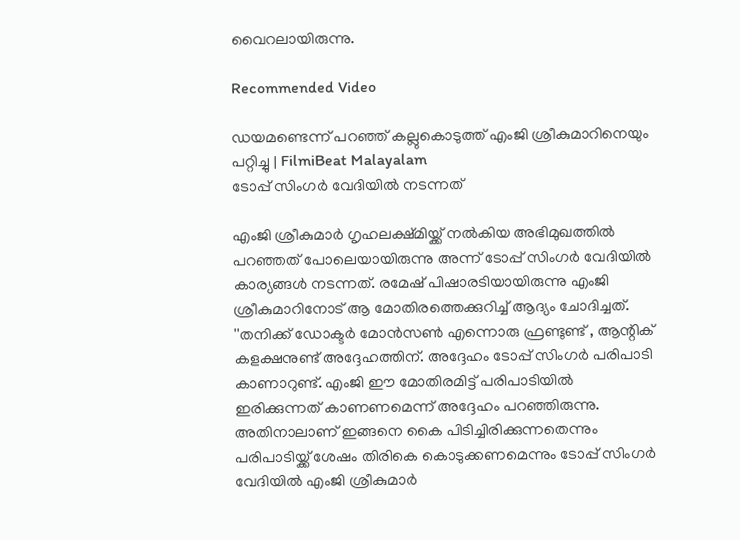വൈറലായിരുന്നു.

Recommended Video

ഡയമണ്ടെന്ന് പറഞ്ഞ് കല്ലുകൊടുത്ത് എംജി ശ്രീകുമാറിനെയും പറ്റിച്ചു | FilmiBeat Malayalam
ടോപ്പ് സിംഗർ വേദിയിൽ നടന്നത്

എംജി ശ്രീകുമാർ ഗൃഹലക്ഷ്മിയ്ക്ക് നൽകിയ അഭിമുഖത്തിൽ പറഞ്ഞത് പോലെയായിരുന്നു അന്ന് ടോപ്പ് സിംഗർ വേദിയിൽ കാര്യങ്ങൾ നടന്നത്. രമേഷ് പിഷാരടിയായിരുന്നു എംജി ശ്രീകുമാറിനോട് ആ മോതിരത്തെക്കുറിച്ച് ആദ്യം ചോദിച്ചത്. ''തനിക്ക് ഡോക്ടര്‍ മോന്‍സൺ എന്നൊരു ഫ്രണ്ടുണ്ട് , ആന്റിക് കളക്ഷനുണ്ട് അദ്ദേഹത്തിന്. അദ്ദേഹം ടോപ്പ് സിംഗര്‍ പരിപാടി കാണാറുണ്ട്. എംജി ഈ മോതിരമിട്ട് പരിപാടിയില്‍ ഇരിക്കുന്നത് കാണണമെന്ന് അദ്ദേഹം പറഞ്ഞിരുന്നു. അതിനാലാണ് ഇങ്ങനെ കൈ പിടിച്ചിരിക്കുന്നതെന്നും പരിപാടിയ്ക്ക് ശേഷം തിരികെ കൊടുക്കണമെന്നും ടോപ്പ് സിംഗർ വേദിയിൽ എംജി ശ്രീകുമാർ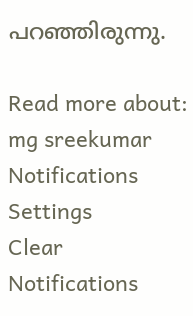പറഞ്ഞിരുന്നു.

Read more about: mg sreekumar
Notifications
Settings
Clear Notifications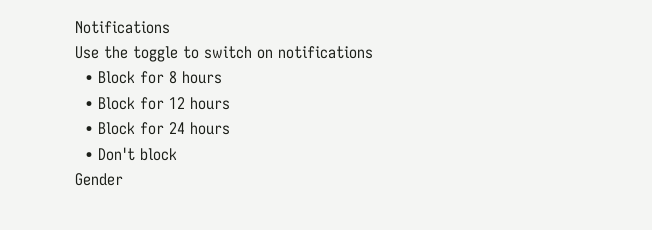Notifications
Use the toggle to switch on notifications
  • Block for 8 hours
  • Block for 12 hours
  • Block for 24 hours
  • Don't block
Gender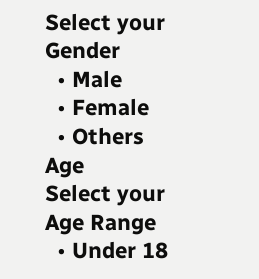Select your Gender
  • Male
  • Female
  • Others
Age
Select your Age Range
  • Under 18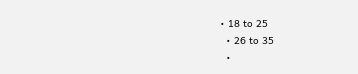• 18 to 25
  • 26 to 35
  •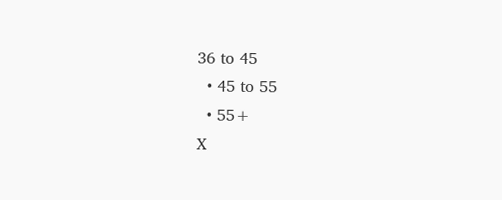36 to 45
  • 45 to 55
  • 55+
X